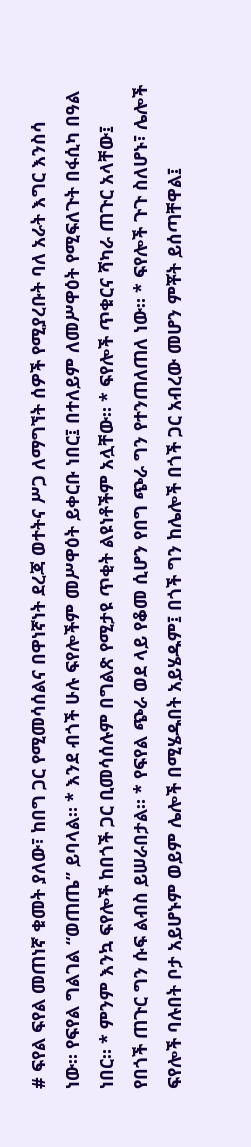# ፍየል ፍየል መጠነኛ ቁመት ያለው፣ ከበግ ጋር የሚመሳሰልና በዋነኛነት ደረጃ ወተትና ሥጋ ለማግኘት ሰዎች የሚያረቡት ባለ አራት እግር እንስሳ ነው። የፍየል ግልገል “ወጠጤ” ይባላል። * እንደ ብጎች ሁሉ ፍየሎችም መሥዋዕት ይቀርቡ ነበር፤ በተለይም ለመሥዋዕት የሚፍለጉት በፋሲካ በዓል ነበር። * ምንም እንኳ ፍየሎች ከበጎች ጋር ቢመሳሰሉም በግልጽ የሚታዩ ጥቂት ልዩነቶችም አሏቸው። * ፍየሎች ጥቁርና ሻካራ ጠጉር አላቸው፤ የበጎች ጠጉር ግን ሱፍ ልብስ ይሠራበታል። * የፍየል ጭራ ወደ ላይ የቆመ ሲሆን የበግ ጭራ ግን የተንጠለጠለ ነው። * ፍየሎች ጉጉ ስለሆኑ፣ ሌሎች ፍየሎች ባሉበት ቦታ አይሆኑም ወይም ሌሎች በሚሄዱበት አይሄዱም፤ በጎች ግን ከሌሎች በጎች ጋር አብረው መሆን ምቾት ይሰጣቸዋል፤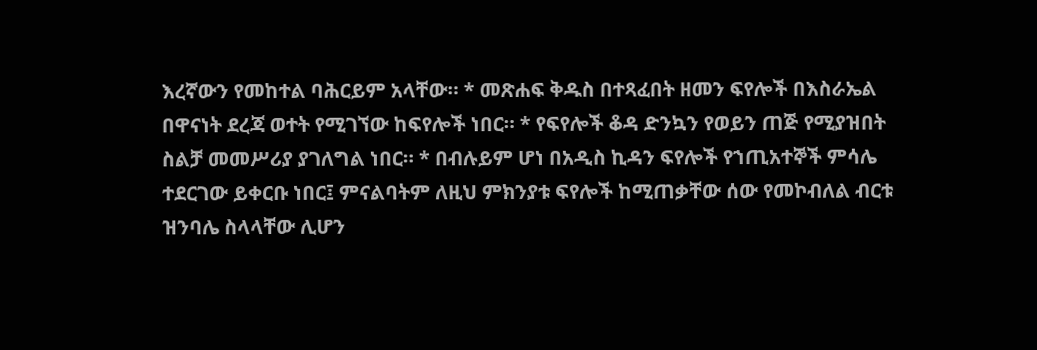እረኛውን የመከተል ባሕርይም አላቸው። * መጽሐፍ ቅዱስ በተጻፈበት ዘመን ፍየሎች በእስራኤል በዋናነት ደረጃ ወተት የሚገኘው ከፍየሎች ነበር። * የፍየሎች ቆዳ ድንኳን የወይን ጠጅ የሚያዝበት ስልቻ መመሥሪያ ያገለግል ነበር። * በብሉይም ሆነ በአዲስ ኪዳን ፍየሎች የኀጢአተኞች ምሳሌ ተደርገው ይቀርቡ ነበር፤ ምናልባትም ለዚህ ምክንያቱ ፍየሎች ከሚጠቃቸው ሰው የመኮብለል ብርቱ ዝንባሌ ስላላቸው ሊሆን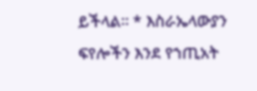ይችላል። * እስራኤላውያን ፍየሎችን እንደ የኀጢአት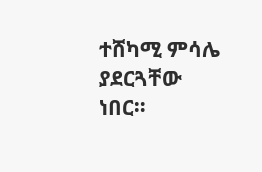ተሸካሚ ምሳሌ ያደርጓቸው ነበር።